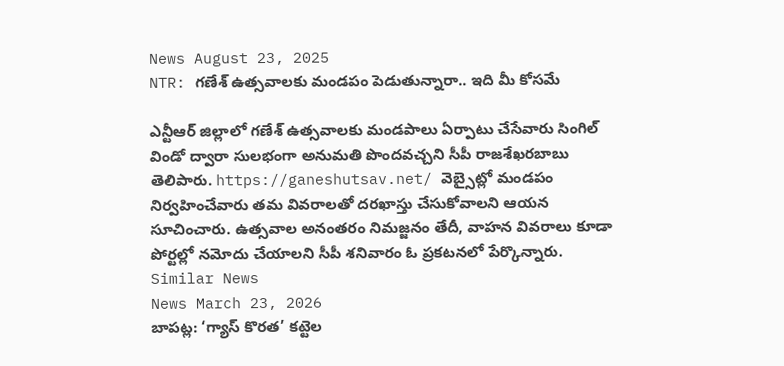News August 23, 2025
NTR: గణేశ్ ఉత్సవాలకు మండపం పెడుతున్నారా.. ఇది మీ కోసమే

ఎన్టీఆర్ జిల్లాలో గణేశ్ ఉత్సవాలకు మండపాలు ఏర్పాటు చేసేవారు సింగిల్ విండో ద్వారా సులభంగా అనుమతి పొందవచ్చని సీపీ రాజశేఖరబాబు తెలిపారు. https://ganeshutsav.net/ వెబ్సైట్లో మండపం నిర్వహించేవారు తమ వివరాలతో దరఖాస్తు చేసుకోవాలని ఆయన సూచించారు. ఉత్సవాల అనంతరం నిమజ్జనం తేదీ, వాహన వివరాలు కూడా పోర్టల్లో నమోదు చేయాలని సీపీ శనివారం ఓ ప్రకటనలో పేర్కొన్నారు.
Similar News
News March 23, 2026
బాపట్ల: ‘గ్యాస్ కొరత’ కట్టెల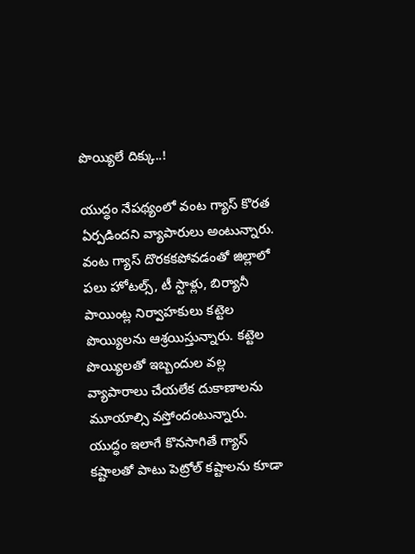పొయ్యిలే దిక్కు..!

యుద్ధం నేపథ్యంలో వంట గ్యాస్ కొరత ఏర్పడిందని వ్యాపారులు అంటున్నారు. వంట గ్యాస్ దొరకకపోవడంతో జిల్లాలో పలు హోటల్స్, టీ స్టాళ్లు, బిర్యానీ పాయింట్ల నిర్వాహకులు కట్టెల పొయ్యిలను ఆశ్రయిస్తున్నారు. కట్టెల పొయ్యిలతో ఇబ్బందుల వల్ల వ్యాపారాలు చేయలేక దుకాణాలను మూయాల్సి వస్తోందంటున్నారు. యుద్ధం ఇలాగే కొనసాగితే గ్యాస్ కష్టాలతో పాటు పెట్రోల్ కష్టాలను కూడా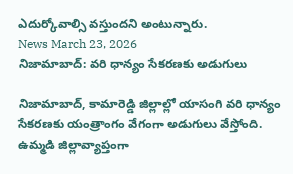ఎదుర్కోవాల్సి వస్తుందని అంటున్నారు.
News March 23, 2026
నిజామాబాద్: వరి ధాన్యం సేకరణకు అడుగులు

నిజామాబాద్, కామారెడ్డి జిల్లాల్లో యాసంగి వరి ధాన్యం సేకరణకు యంత్రాంగం వేగంగా అడుగులు వేస్తోంది. ఉమ్మడి జిల్లావ్యాప్తంగా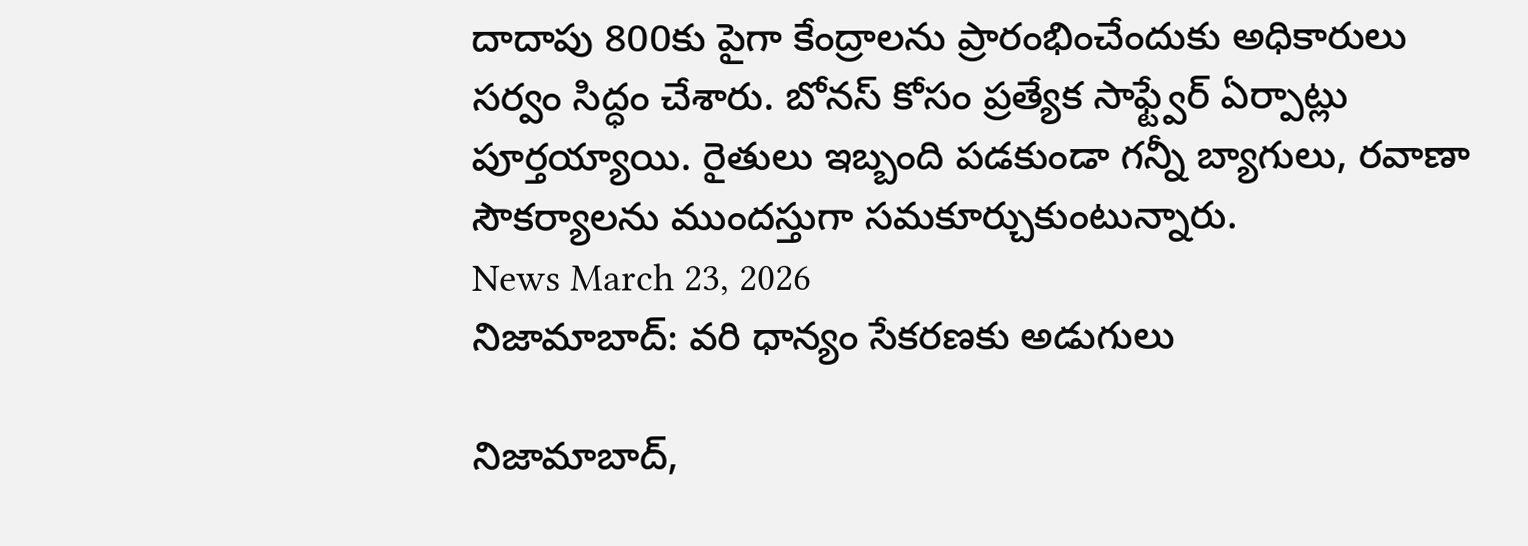దాదాపు 800కు పైగా కేంద్రాలను ప్రారంభించేందుకు అధికారులు సర్వం సిద్ధం చేశారు. బోనస్ కోసం ప్రత్యేక సాఫ్ట్వేర్ ఏర్పాట్లు పూర్తయ్యాయి. రైతులు ఇబ్బంది పడకుండా గన్నీ బ్యాగులు, రవాణా సౌకర్యాలను ముందస్తుగా సమకూర్చుకుంటున్నారు.
News March 23, 2026
నిజామాబాద్: వరి ధాన్యం సేకరణకు అడుగులు

నిజామాబాద్,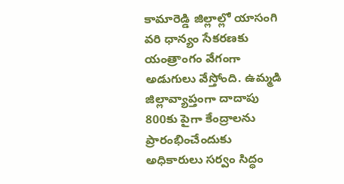కామారెడ్డి జిల్లాల్లో యాసంగి వరి ధాన్యం సేకరణకు యంత్రాంగం వేగంగా అడుగులు వేస్తోంది. ఉమ్మడి జిల్లావ్యాప్తంగా దాదాపు 800కు పైగా కేంద్రాలను ప్రారంభించేందుకు అధికారులు సర్వం సిద్ధం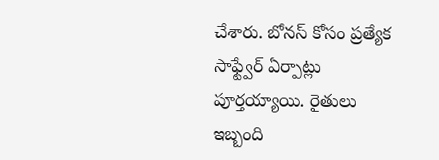చేశారు. బోనస్ కోసం ప్రత్యేక సాఫ్ట్వేర్ ఏర్పాట్లు పూర్తయ్యాయి. రైతులు ఇబ్బంది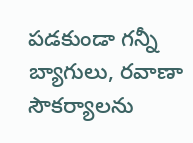పడకుండా గన్నీ బ్యాగులు, రవాణా సౌకర్యాలను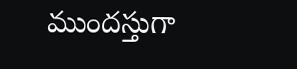ముందస్తుగా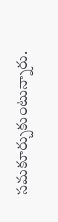సమకూర్చుకుంటున్నారు.